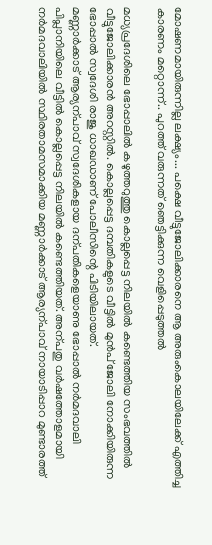മോഷണമായിരുന്നില്ല ലക്ഷ്യം... പക്ഷെ വീട്ടുജോലിക്കാരനെ ആ അരുംകൊലയിലേക്ക് എത്തിച്ച കാരണം മറ്റൊന്ന്.. പുറത്ത് വരുന്നത് ഞെട്ടിക്കുന്ന വെളിപ്പെടുത്തൽ

മധ്യപ്രദേശിലെ ഭോപ്പാലിൽ കഴുത്തറുത്തു കൊല്ലപ്പെട്ട നിലയിൽ കണ്ടെത്തിയ സംഭവത്തിൽ വീട്ടുജോലിക്കാരൻ അറസ്റ്റിൽ. കൊല്ലപ്പെട്ട ദമ്പതികളുടെ വീട്ടിൽ മുൻപ് ജോലി നോക്കിയിരുന്ന ഭോപ്പാൽ സ്വദേശി രാജു ധാഖഡാണ് പോലീസിന്റെ പിടിയിലായത്.
മണ്ണാർക്കാട് ആര്യന്പാവ് സ്വദേശികളായ ദന്പതികളെയാണു ഭോപ്പാൽ നർമദവാലി പിപ്ലാനിയിലെ വീട്ടിൽ കൊല്ലപ്പെട്ട നിലയിൽ കണ്ടെത്തിയത്. അന്പതു വർഷത്തോളമായി നർമദവാലിയിൽ സ്ഥിരതാമസമാക്കിയ മണ്ണാർക്കാട് ആര്യന്പാവ് നായാടിപ്പാറ മുണ്ടാരത്ത്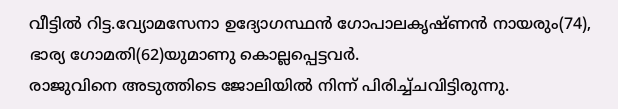വീട്ടിൽ റിട്ട.വ്യോമസേനാ ഉദ്യോഗസ്ഥൻ ഗോപാലകൃഷ്ണൻ നായരും(74), ഭാര്യ ഗോമതി(62)യുമാണു കൊല്ലപ്പെട്ടവർ.
രാജുവിനെ അടുത്തിടെ ജോലിയിൽ നിന്ന് പിരിച്ച്ചവിട്ടിരുന്നു.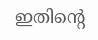ഇതിന്റെ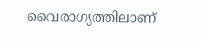വൈരാഗ്യത്തിലാണ്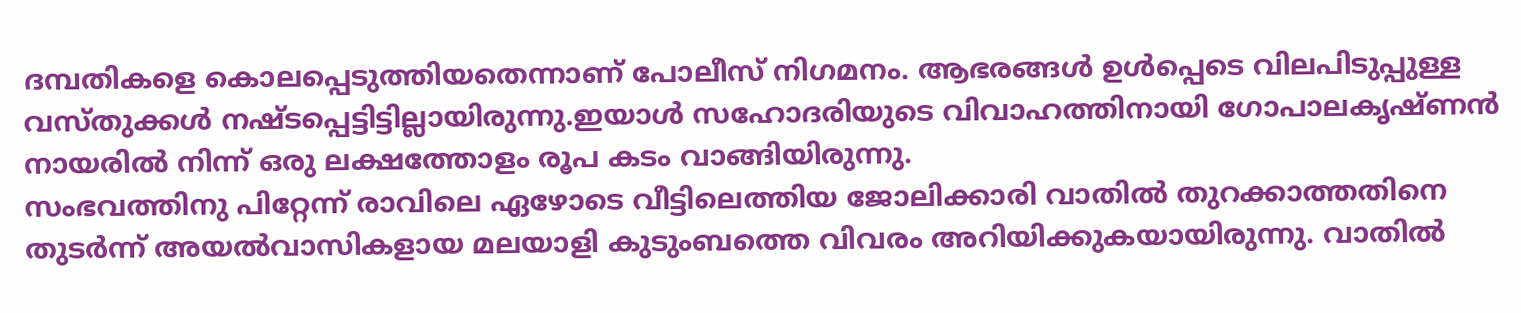ദമ്പതികളെ കൊലപ്പെടുത്തിയതെന്നാണ് പോലീസ് നിഗമനം. ആഭരങ്ങൾ ഉൾപ്പെടെ വിലപിടുപ്പുള്ള വസ്തുക്കൾ നഷ്ടപ്പെട്ടിട്ടില്ലായിരുന്നു.ഇയാൾ സഹോദരിയുടെ വിവാഹത്തിനായി ഗോപാലകൃഷ്ണൻ നായരിൽ നിന്ന് ഒരു ലക്ഷത്തോളം രൂപ കടം വാങ്ങിയിരുന്നു.
സംഭവത്തിനു പിറ്റേന്ന് രാവിലെ ഏഴോടെ വീട്ടിലെത്തിയ ജോലിക്കാരി വാതിൽ തുറക്കാത്തതിനെ തുടർന്ന് അയൽവാസികളായ മലയാളി കുടുംബത്തെ വിവരം അറിയിക്കുകയായിരുന്നു. വാതിൽ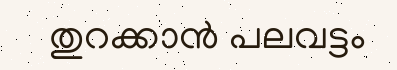തുറക്കാൻ പലവട്ടം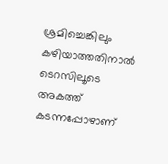ശ്രമിച്ചെങ്കിലും കഴിയാത്തതിനാൽ ടെറസിലൂടെ അകത്ത് കടന്നപ്പോഴാണ്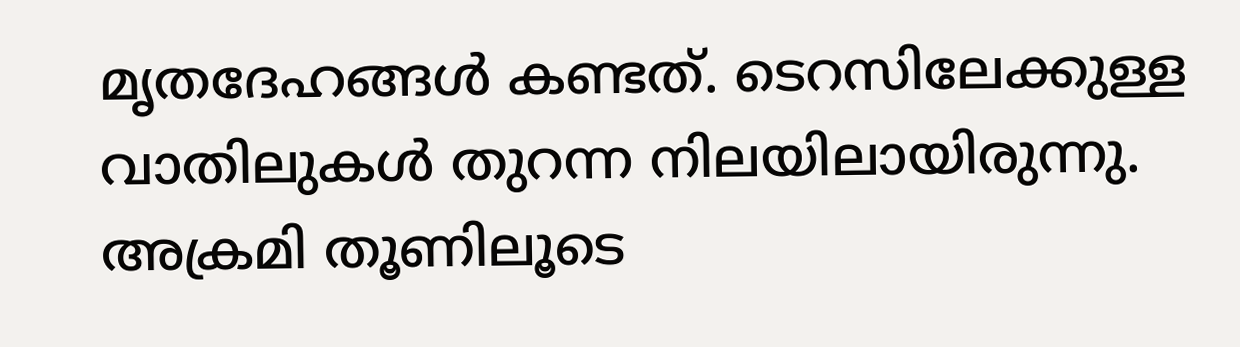മൃതദേഹങ്ങൾ കണ്ടത്. ടെറസിലേക്കുള്ള വാതിലുകൾ തുറന്ന നിലയിലായിരുന്നു. അക്രമി തൂണിലൂടെ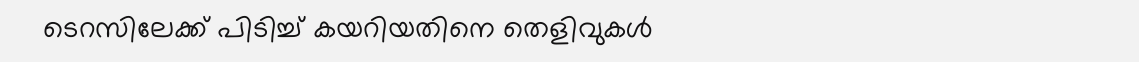ടെറസിലേക്ക് പിടിച്ച് കയറിയതിനെ തെളിവുകൾ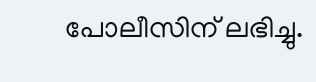പോലീസിന് ലഭിച്ചു.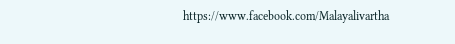https://www.facebook.com/Malayalivartha